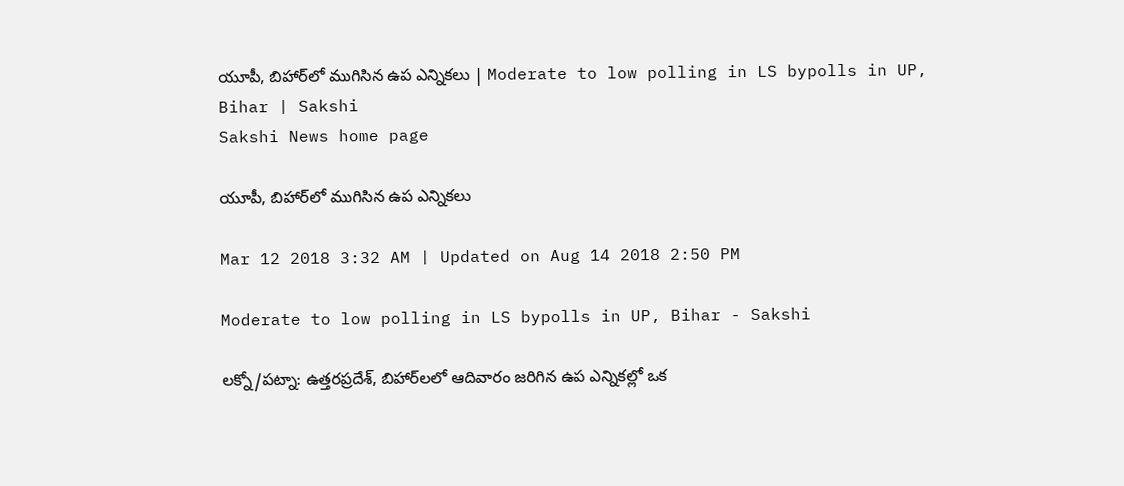యూపీ, బిహార్‌లో ముగిసిన ఉప ఎన్నికలు | Moderate to low polling in LS bypolls in UP, Bihar | Sakshi
Sakshi News home page

యూపీ, బిహార్‌లో ముగిసిన ఉప ఎన్నికలు

Mar 12 2018 3:32 AM | Updated on Aug 14 2018 2:50 PM

Moderate to low polling in LS bypolls in UP, Bihar - Sakshi

లక్నో/పట్నా: ఉత్తరప్రదేశ్, బిహార్‌లలో ఆదివారం జరిగిన ఉప ఎన్నికల్లో ఒక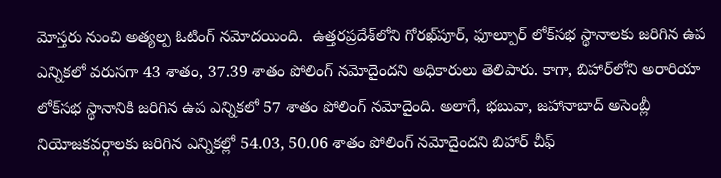మోస్తరు నుంచి అత్యల్ప ఓటింగ్‌ నమోదయింది.  ఉత్తరప్రదేశ్‌లోని గోరఖ్‌పూర్, ఫూల్పూర్‌ లోక్‌సభ స్థానాలకు జరిగిన ఉప ఎన్నికలో వరుసగా 43 శాతం, 37.39 శాతం పోలింగ్‌ నమోదైందని అధికారులు తెలిపారు. కాగా, బిహార్‌లోని అరారియా లోక్‌సభ స్థానానికి జరిగిన ఉప ఎన్నికలో 57 శాతం పోలింగ్‌ నమోదైంది. అలాగే, భబువా, జహానాబాద్‌ అసెంబ్లీ నియోజకవర్గాలకు జరిగిన ఎన్నికల్లో 54.03, 50.06 శాతం పోలింగ్‌ నమోదైందని బిహార్‌ చీఫ్‌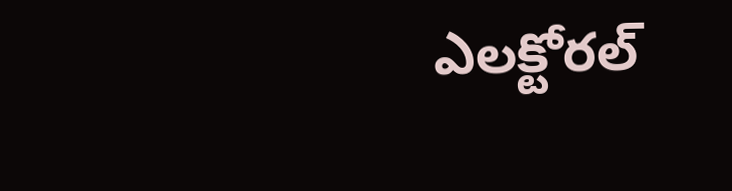ఎలక్టోరల్‌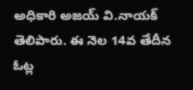అధికారి అజయ్‌ వి.నాయక్‌ తెలిపారు. ఈ నెల 14వ తేదీన ఓట్ల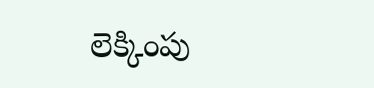లెక్కింపు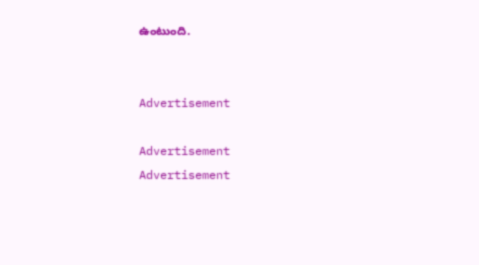ఉంటుంది.


Advertisement

Advertisement
Advertisement